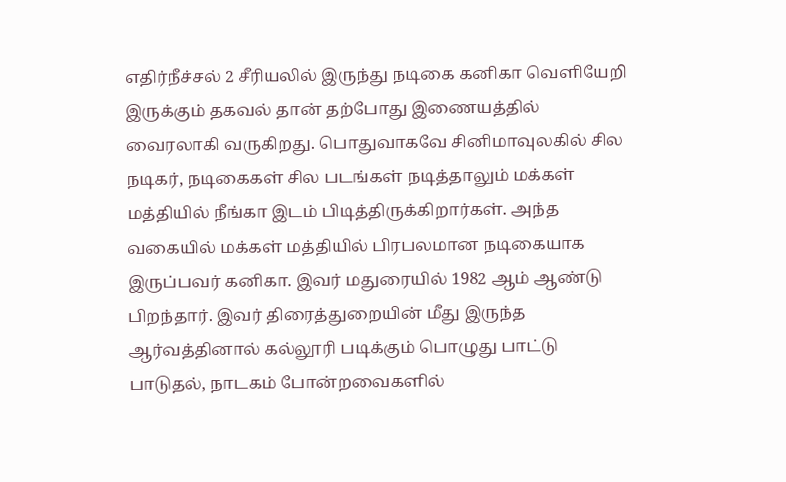எதிர்நீச்சல் 2 சீரியலில் இருந்து நடிகை கனிகா வெளியேறி இருக்கும் தகவல் தான் தற்போது இணையத்தில் வைரலாகி வருகிறது. பொதுவாகவே சினிமாவுலகில் சில நடிகர், நடிகைகள் சில படங்கள் நடித்தாலும் மக்கள் மத்தியில் நீங்கா இடம் பிடித்திருக்கிறார்கள். அந்த வகையில் மக்கள் மத்தியில் பிரபலமான நடிகையாக இருப்பவர் கனிகா. இவர் மதுரையில் 1982 ஆம் ஆண்டு பிறந்தார். இவர் திரைத்துறையின் மீது இருந்த ஆர்வத்தினால் கல்லூரி படிக்கும் பொழுது பாட்டு பாடுதல், நாடகம் போன்றவைகளில்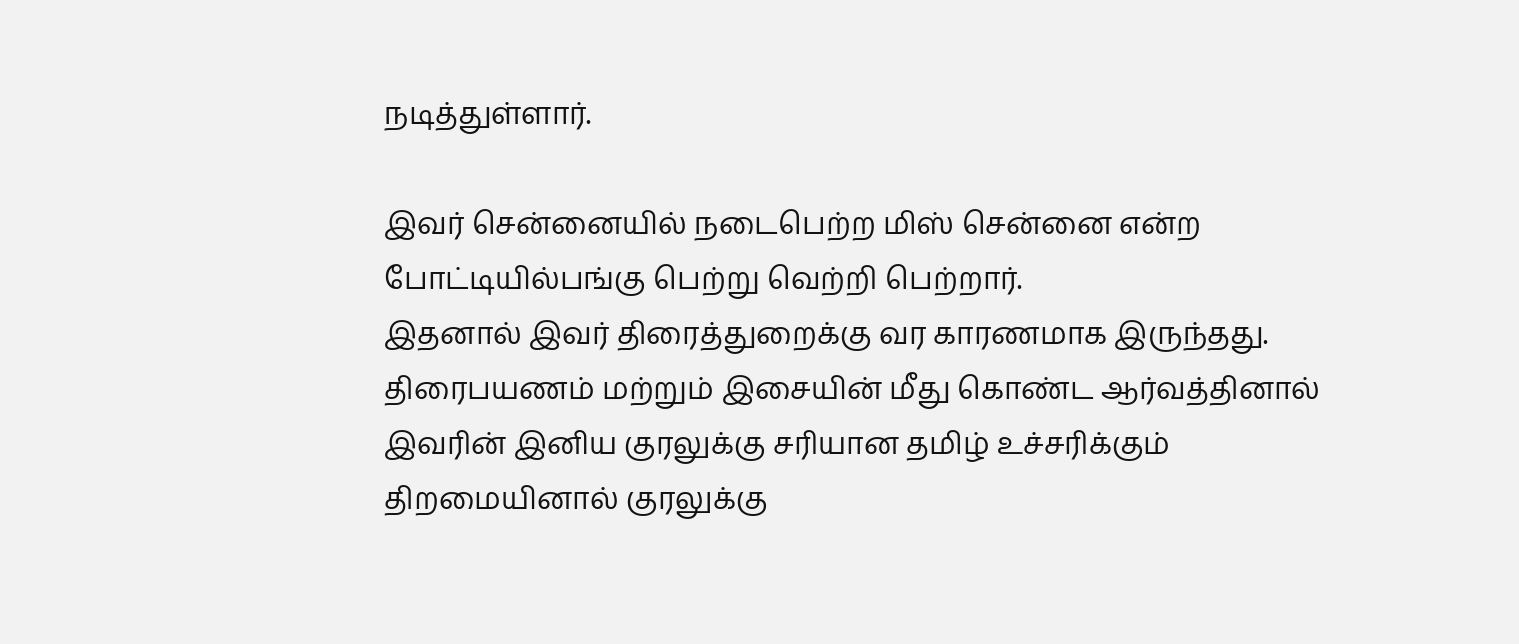நடித்துள்ளார்.

இவர் சென்னையில் நடைபெற்ற மிஸ் சென்னை என்ற போட்டியில்பங்கு பெற்று வெற்றி பெற்றார்.
இதனால் இவர் திரைத்துறைக்கு வர காரணமாக இருந்தது. திரைபயணம் மற்றும் இசையின் மீது கொண்ட ஆர்வத்தினால் இவரின் இனிய குரலுக்கு சரியான தமிழ் உச்சரிக்கும் திறமையினால் குரலுக்கு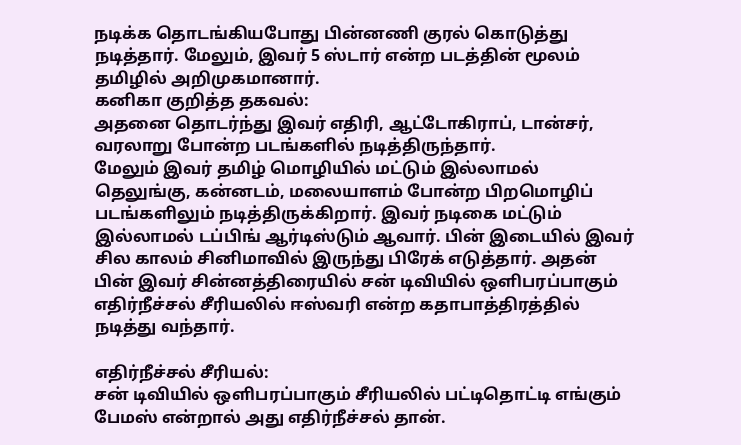நடிக்க தொடங்கியபோது பின்னணி குரல் கொடுத்து நடித்தார். மேலும், இவர் 5 ஸ்டார் என்ற படத்தின் மூலம் தமிழில் அறிமுகமானார்.
கனிகா குறித்த தகவல்:
அதனை தொடர்ந்து இவர் எதிரி, ஆட்டோகிராப், டான்சர், வரலாறு போன்ற படங்களில் நடித்திருந்தார்.
மேலும் இவர் தமிழ் மொழியில் மட்டும் இல்லாமல் தெலுங்கு, கன்னடம், மலையாளம் போன்ற பிறமொழிப் படங்களிலும் நடித்திருக்கிறார். இவர் நடிகை மட்டும் இல்லாமல் டப்பிங் ஆர்டிஸ்டும் ஆவார். பின் இடையில் இவர் சில காலம் சினிமாவில் இருந்து பிரேக் எடுத்தார். அதன் பின் இவர் சின்னத்திரையில் சன் டிவியில் ஒளிபரப்பாகும் எதிர்நீச்சல் சீரியலில் ஈஸ்வரி என்ற கதாபாத்திரத்தில் நடித்து வந்தார்.

எதிர்நீச்சல் சீரியல்:
சன் டிவியில் ஒளிபரப்பாகும் சீரியலில் பட்டிதொட்டி எங்கும் பேமஸ் என்றால் அது எதிர்நீச்சல் தான்.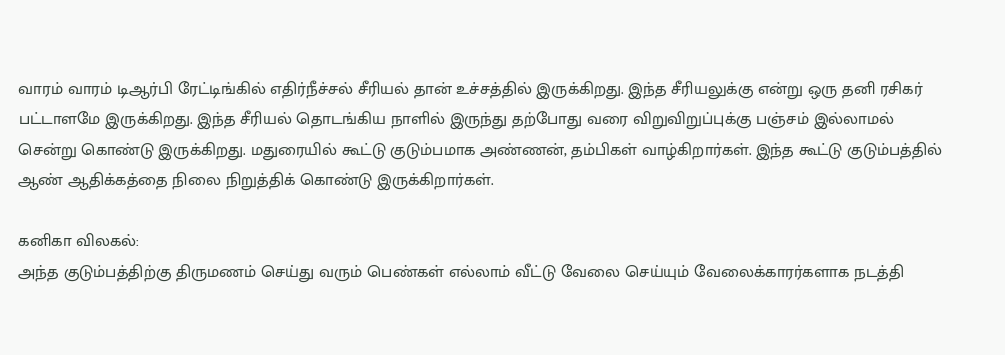வாரம் வாரம் டிஆர்பி ரேட்டிங்கில் எதிர்நீச்சல் சீரியல் தான் உச்சத்தில் இருக்கிறது. இந்த சீரியலுக்கு என்று ஒரு தனி ரசிகர் பட்டாளமே இருக்கிறது. இந்த சீரியல் தொடங்கிய நாளில் இருந்து தற்போது வரை விறுவிறுப்புக்கு பஞ்சம் இல்லாமல் சென்று கொண்டு இருக்கிறது. மதுரையில் கூட்டு குடும்பமாக அண்ணன், தம்பிகள் வாழ்கிறார்கள். இந்த கூட்டு குடும்பத்தில் ஆண் ஆதிக்கத்தை நிலை நிறுத்திக் கொண்டு இருக்கிறார்கள்.

கனிகா விலகல்:
அந்த குடும்பத்திற்கு திருமணம் செய்து வரும் பெண்கள் எல்லாம் வீட்டு வேலை செய்யும் வேலைக்காரர்களாக நடத்தி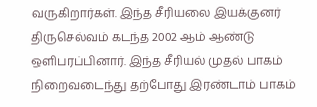வருகிறார்கள். இந்த சீரியலை இயக்குனர் திருசெல்வம் கடந்த 2002 ஆம் ஆண்டு ஒளிபரப்பினார். இந்த சீரியல் முதல் பாகம் நிறைவடைந்து தற்போது இரண்டாம் பாகம்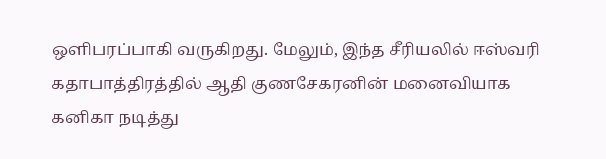ஒளிபரப்பாகி வருகிறது. மேலும், இந்த சீரியலில் ஈஸ்வரி கதாபாத்திரத்தில் ஆதி குணசேகரனின் மனைவியாக கனிகா நடித்து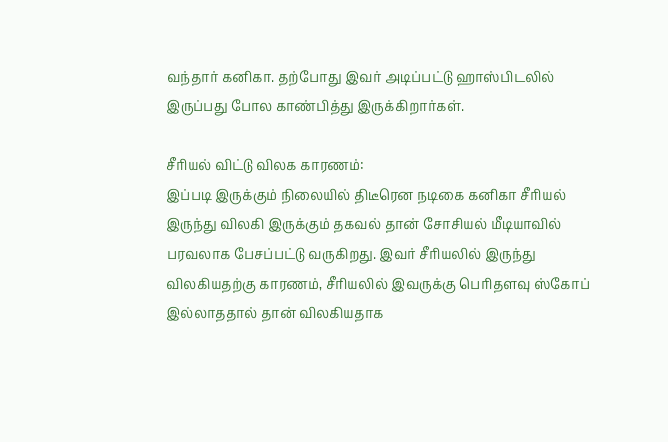வந்தார் கனிகா. தற்போது இவர் அடிப்பட்டு ஹாஸ்பிடலில் இருப்பது போல காண்பித்து இருக்கிறார்கள்.

சீரியல் விட்டு விலக காரணம்:
இப்படி இருக்கும் நிலையில் திடீரென நடிகை கனிகா சீரியல் இருந்து விலகி இருக்கும் தகவல் தான் சோசியல் மீடியாவில் பரவலாக பேசப்பட்டு வருகிறது. இவர் சீரியலில் இருந்து விலகியதற்கு காரணம், சீரியலில் இவருக்கு பெரிதளவு ஸ்கோப் இல்லாததால் தான் விலகியதாக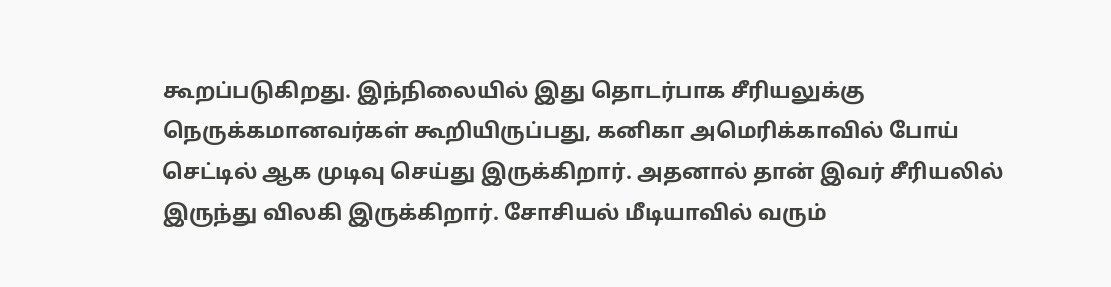கூறப்படுகிறது. இந்நிலையில் இது தொடர்பாக சீரியலுக்கு நெருக்கமானவர்கள் கூறியிருப்பது, கனிகா அமெரிக்காவில் போய் செட்டில் ஆக முடிவு செய்து இருக்கிறார். அதனால் தான் இவர் சீரியலில் இருந்து விலகி இருக்கிறார். சோசியல் மீடியாவில் வரும்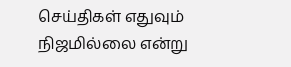செய்திகள் எதுவும் நிஜமில்லை என்று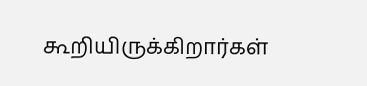கூறியிருக்கிறார்கள்